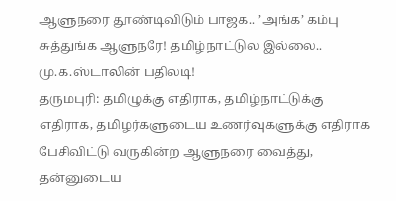ஆளுநரை தூண்டிவிடும் பாஜக.. ’அங்க’ கம்பு சுத்துங்க ஆளுநரே! தமிழ்நாட்டுல இல்லை.. மு.க.ஸ்டாலின் பதிலடி!
தருமபுரி: தமிழுக்கு எதிராக, தமிழ்நாட்டுக்கு எதிராக, தமிழர்களுடைய உணர்வுகளுக்கு எதிராக பேசிவிட்டு வருகின்ற ஆளுநரை வைத்து, தன்னுடைய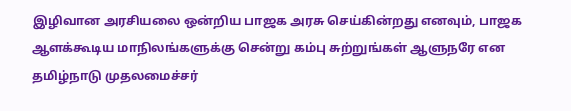இழிவான அரசியலை ஒன்றிய பாஜக அரசு செய்கின்றது எனவும், பாஜக ஆளக்கூடிய மாநிலங்களுக்கு சென்று கம்பு சுற்றுங்கள் ஆளுநரே என தமிழ்நாடு முதலமைச்சர்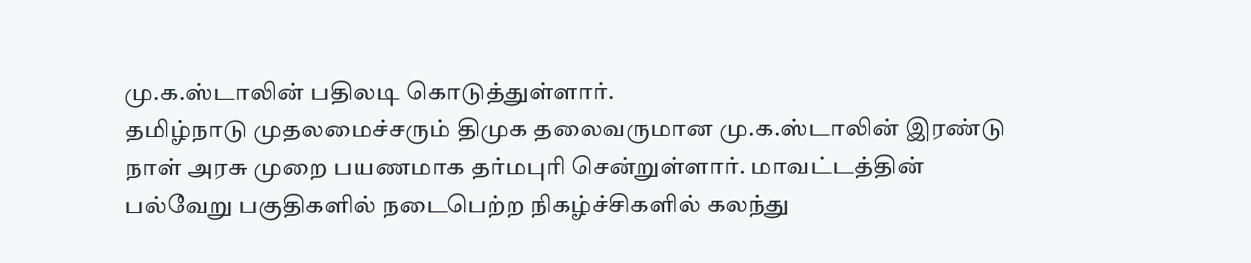மு.க.ஸ்டாலின் பதிலடி கொடுத்துள்ளார்.
தமிழ்நாடு முதலமைச்சரும் திமுக தலைவருமான மு.க.ஸ்டாலின் இரண்டு நாள் அரசு முறை பயணமாக தர்மபுரி சென்றுள்ளார். மாவட்டத்தின் பல்வேறு பகுதிகளில் நடைபெற்ற நிகழ்ச்சிகளில் கலந்து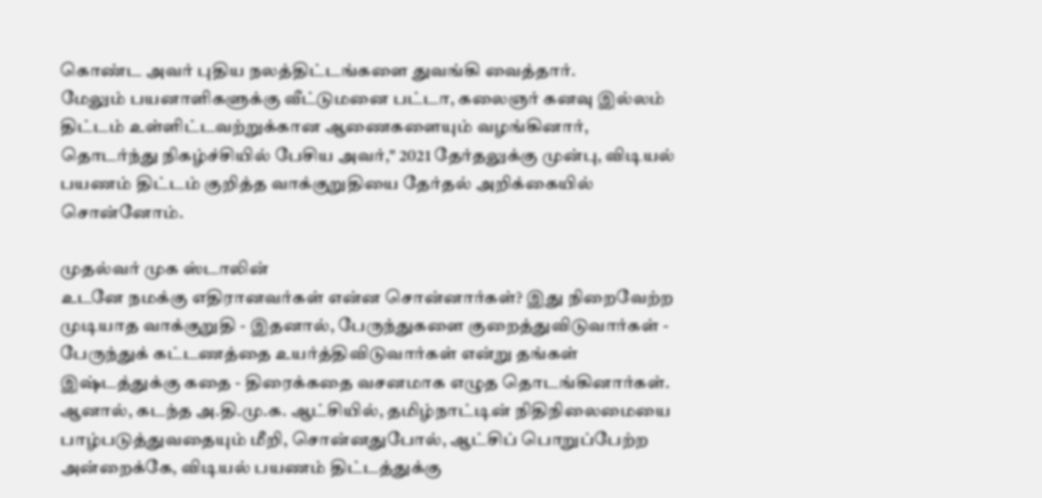கொண்ட அவர் புதிய நலத்திட்டங்களை துவங்கி வைத்தார்.
மேலும் பயனாளிகளுக்கு வீட்டுமனை பட்டா, கலைஞர் கனவு இல்லம் திட்டம் உள்ளிட்டவற்றுக்கான ஆணைகளையும் வழங்கினார், தொடர்ந்து நிகழ்ச்சியில் பேசிய அவர்," 2021 தேர்தலுக்கு முன்பு, விடியல் பயணம் திட்டம் குறித்த வாக்குறுதியை தேர்தல் அறிக்கையில் சொன்னோம்.

முதல்வர் முக ஸ்டாலின்
உடனே நமக்கு எதிரானவர்கள் என்ன சொன்னார்கள்? இது நிறைவேற்ற முடியாத வாக்குறுதி - இதனால், பேருந்துகளை குறைத்துவிடுவார்கள் - பேருந்துக் கட்டணத்தை உயர்த்திவிடுவார்கள் என்று தங்கள் இஷ்டத்துக்கு கதை - திரைக்கதை வசனமாக எழுத தொடங்கினார்கள். ஆனால், கடந்த அ.தி.மு.க. ஆட்சியில், தமிழ்நாட்டின் நிதிநிலைமையை பாழ்படுத்துவதையும் மீறி, சொன்னதுபோல், ஆட்சிப் பொறுப்பேற்ற அன்றைக்கே, விடியல் பயணம் திட்டத்துக்கு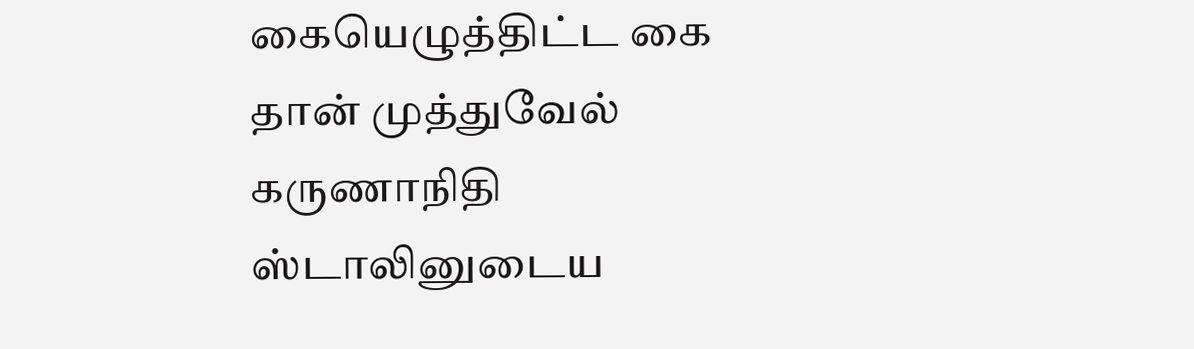கையெழுத்திட்ட கை தான் முத்துவேல் கருணாநிதி ஸ்டாலினுடைய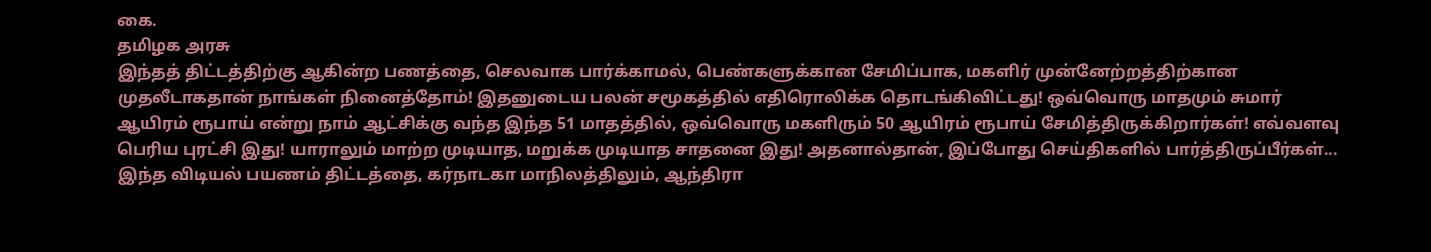கை.
தமிழக அரசு
இந்தத் திட்டத்திற்கு ஆகின்ற பணத்தை, செலவாக பார்க்காமல், பெண்களுக்கான சேமிப்பாக, மகளிர் முன்னேற்றத்திற்கான முதலீடாகதான் நாங்கள் நினைத்தோம்! இதனுடைய பலன் சமூகத்தில் எதிரொலிக்க தொடங்கிவிட்டது! ஒவ்வொரு மாதமும் சுமார் ஆயிரம் ரூபாய் என்று நாம் ஆட்சிக்கு வந்த இந்த 51 மாதத்தில், ஒவ்வொரு மகளிரும் 50 ஆயிரம் ரூபாய் சேமித்திருக்கிறார்கள்! எவ்வளவு பெரிய புரட்சி இது! யாராலும் மாற்ற முடியாத, மறுக்க முடியாத சாதனை இது! அதனால்தான், இப்போது செய்திகளில் பார்த்திருப்பீர்கள்... இந்த விடியல் பயணம் திட்டத்தை, கர்நாடகா மாநிலத்திலும், ஆந்திரா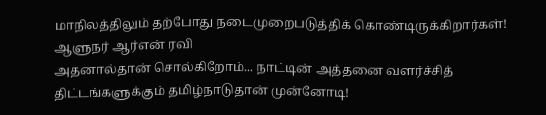மாநிலத்திலும் தற்போது நடைமுறைபடுத்திக் கொண்டிருக்கிறார்கள்!
ஆளுநர் ஆர்என் ரவி
அதனால்தான் சொல்கிறோம்... நாட்டின் அத்தனை வளர்ச்சித் திட்டங்களுக்கும் தமிழ்நாடுதான் முன்னோடி!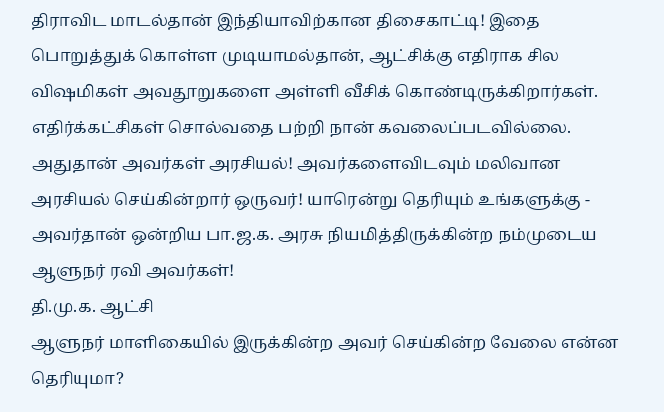திராவிட மாடல்தான் இந்தியாவிற்கான திசைகாட்டி! இதை பொறுத்துக் கொள்ள முடியாமல்தான், ஆட்சிக்கு எதிராக சில விஷமிகள் அவதூறுகளை அள்ளி வீசிக் கொண்டிருக்கிறார்கள். எதிர்க்கட்சிகள் சொல்வதை பற்றி நான் கவலைப்படவில்லை. அதுதான் அவர்கள் அரசியல்! அவர்களைவிடவும் மலிவான அரசியல் செய்கின்றார் ஒருவர்! யாரென்று தெரியும் உங்களுக்கு - அவர்தான் ஒன்றிய பா.ஜ.க. அரசு நியமித்திருக்கின்ற நம்முடைய ஆளுநர் ரவி அவர்கள்!
தி.மு.க. ஆட்சி
ஆளுநர் மாளிகையில் இருக்கின்ற அவர் செய்கின்ற வேலை என்ன தெரியுமா?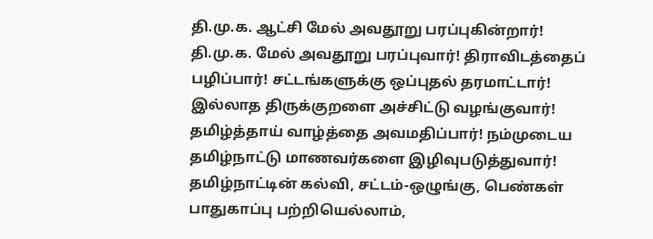தி.மு.க. ஆட்சி மேல் அவதூறு பரப்புகின்றார்! தி.மு.க. மேல் அவதூறு பரப்புவார்! திராவிடத்தைப் பழிப்பார்! சட்டங்களுக்கு ஒப்புதல் தரமாட்டார்! இல்லாத திருக்குறளை அச்சிட்டு வழங்குவார்! தமிழ்த்தாய் வாழ்த்தை அவமதிப்பார்! நம்முடைய தமிழ்நாட்டு மாணவர்களை இழிவுபடுத்துவார்! தமிழ்நாட்டின் கல்வி, சட்டம்-ஒழுங்கு, பெண்கள் பாதுகாப்பு பற்றியெல்லாம்,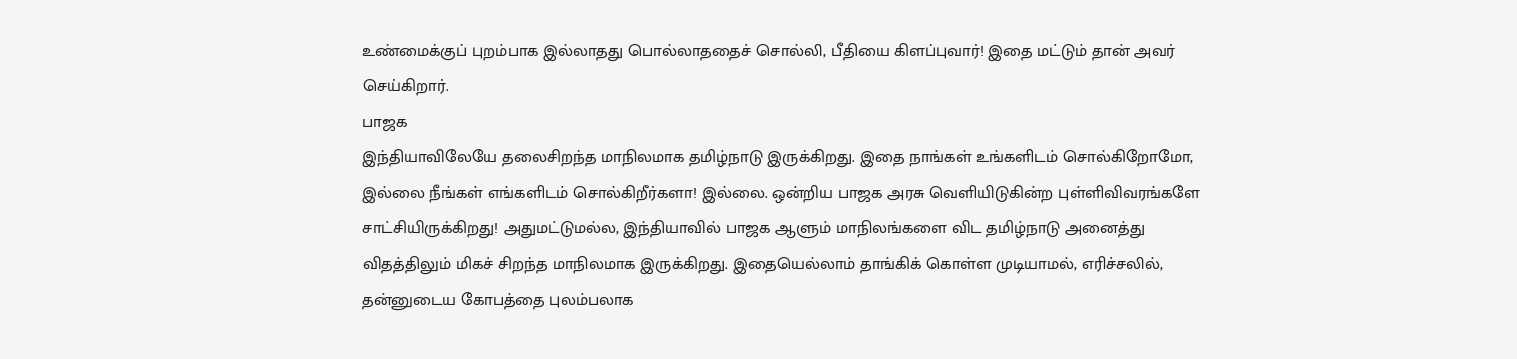உண்மைக்குப் புறம்பாக இல்லாதது பொல்லாததைச் சொல்லி, பீதியை கிளப்புவார்! இதை மட்டும் தான் அவர் செய்கிறார்.
பாஜக
இந்தியாவிலேயே தலைசிறந்த மாநிலமாக தமிழ்நாடு இருக்கிறது. இதை நாங்கள் உங்களிடம் சொல்கிறோமோ, இல்லை நீங்கள் எங்களிடம் சொல்கிறீர்களா! இல்லை. ஒன்றிய பாஜக அரசு வெளியிடுகின்ற புள்ளிவிவரங்களே சாட்சியிருக்கிறது! அதுமட்டுமல்ல, இந்தியாவில் பாஜக ஆளும் மாநிலங்களை விட தமிழ்நாடு அனைத்து விதத்திலும் மிகச் சிறந்த மாநிலமாக இருக்கிறது. இதையெல்லாம் தாங்கிக் கொள்ள முடியாமல், எரிச்சலில், தன்னுடைய கோபத்தை புலம்பலாக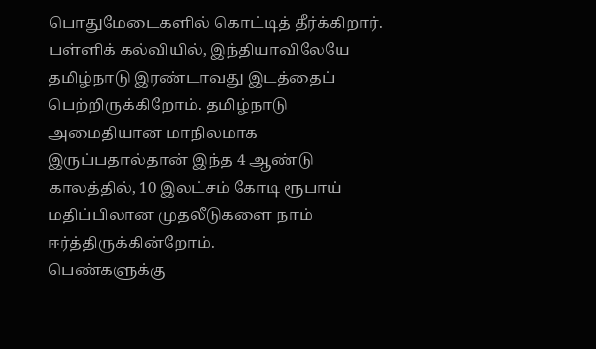பொதுமேடைகளில் கொட்டித் தீர்க்கிறார். பள்ளிக் கல்வியில், இந்தியாவிலேயே தமிழ்நாடு இரண்டாவது இடத்தைப் பெற்றிருக்கிறோம். தமிழ்நாடு அமைதியான மாநிலமாக இருப்பதால்தான் இந்த 4 ஆண்டு காலத்தில், 10 இலட்சம் கோடி ரூபாய் மதிப்பிலான முதலீடுகளை நாம் ஈர்த்திருக்கின்றோம்.
பெண்களுக்கு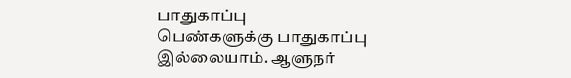பாதுகாப்பு
பெண்களுக்கு பாதுகாப்பு இல்லையாம். ஆளுநர்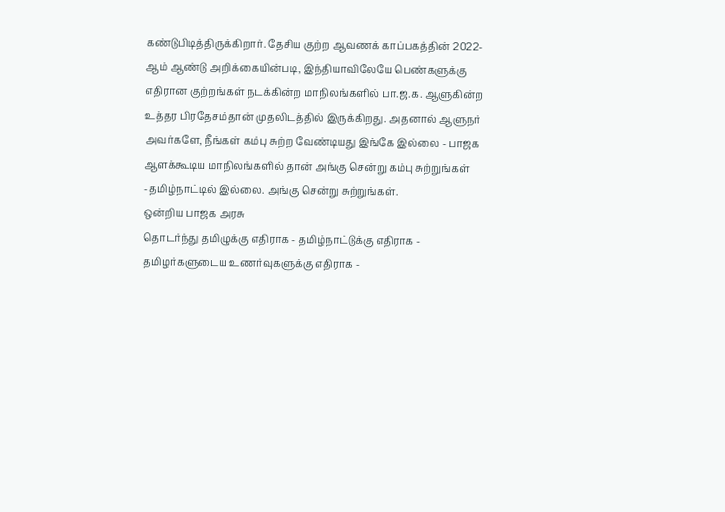கண்டுபிடித்திருக்கிறார். தேசிய குற்ற ஆவணக் காப்பகத்தின் 2022-ஆம் ஆண்டு அறிக்கையின்படி, இந்தியாவிலேயே பெண்களுக்கு எதிரான குற்றங்கள் நடக்கின்ற மாநிலங்களில் பா.ஜ.க. ஆளுகின்ற உத்தர பிரதேசம்தான் முதலிடத்தில் இருக்கிறது. அதனால் ஆளுநர் அவர்களே, நீங்கள் கம்பு சுற்ற வேண்டியது இங்கே இல்லை - பாஜக ஆளக்கூடிய மாநிலங்களில் தான் அங்கு சென்று கம்பு சுற்றுங்கள் -தமிழ்நாட்டில் இல்லை. அங்கு சென்று சுற்றுங்கள்.
ஒன்றிய பாஜக அரசு
தொடர்ந்து தமிழுக்கு எதிராக - தமிழ்நாட்டுக்கு எதிராக - தமிழர்களுடைய உணர்வுகளுக்கு எதிராக -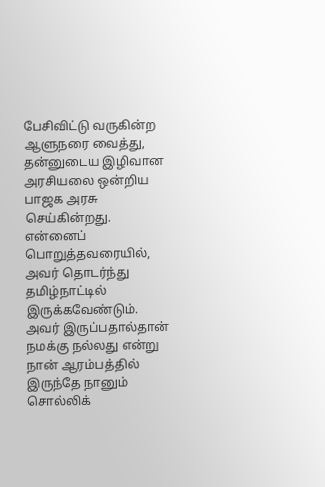பேசிவிட்டு வருகின்ற ஆளுநரை வைத்து, தன்னுடைய இழிவான அரசியலை ஒன்றிய பாஜக அரசு செய்கின்றது. என்னைப் பொறுத்தவரையில், அவர் தொடர்ந்து தமிழ்நாட்டில் இருக்கவேண்டும். அவர் இருப்பதால்தான் நமக்கு நல்லது என்று நான் ஆரம்பத்தில் இருந்தே நானும் சொல்லிக்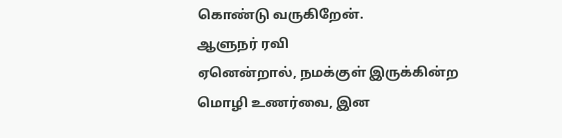கொண்டு வருகிறேன்.
ஆளுநர் ரவி
ஏனென்றால், நமக்குள் இருக்கின்ற மொழி உணர்வை, இன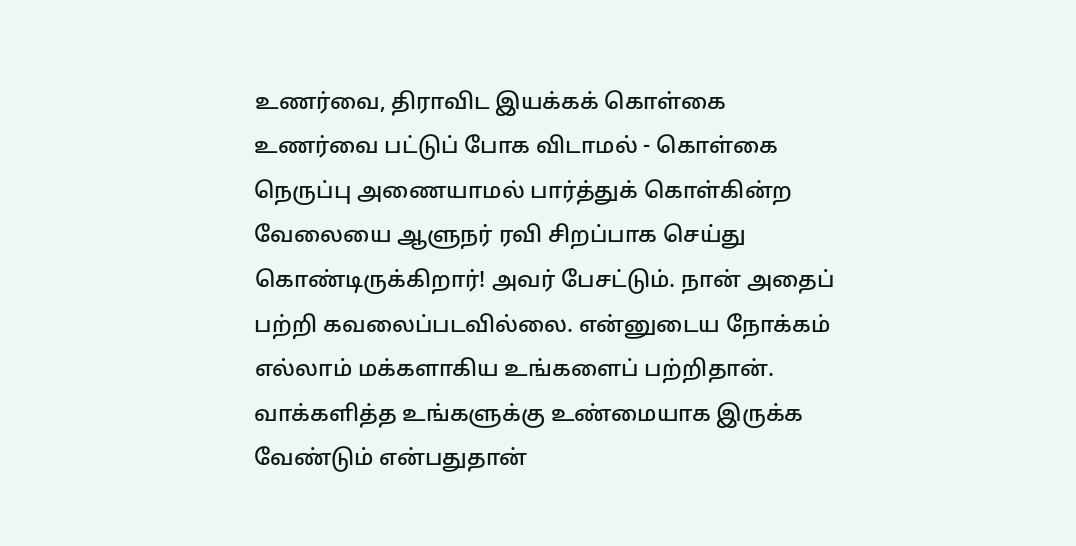உணர்வை, திராவிட இயக்கக் கொள்கை உணர்வை பட்டுப் போக விடாமல் - கொள்கை நெருப்பு அணையாமல் பார்த்துக் கொள்கின்ற வேலையை ஆளுநர் ரவி சிறப்பாக செய்து கொண்டிருக்கிறார்! அவர் பேசட்டும். நான் அதைப் பற்றி கவலைப்படவில்லை. என்னுடைய நோக்கம் எல்லாம் மக்களாகிய உங்களைப் பற்றிதான். வாக்களித்த உங்களுக்கு உண்மையாக இருக்க வேண்டும் என்பதுதான்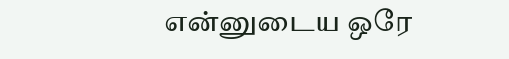என்னுடைய ஒரே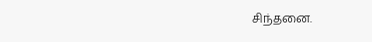சிந்தனை.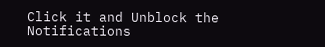Click it and Unblock the Notifications